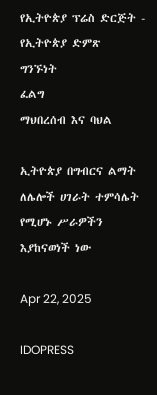የኢትዮጵያ ፕሬስ ድርጅት - የኢትዮጵያ ድምጽ
ግንኙነት
ፈልግ
ማህበረሰብ እና ባህል

ኢትዮጵያ በግብርና ልማት ለሌሎች ሀገራት ተምሳሌት የሚሆኑ ሥራዎችን እያከናወነች ነው

Apr 22, 2025

IDOPRESS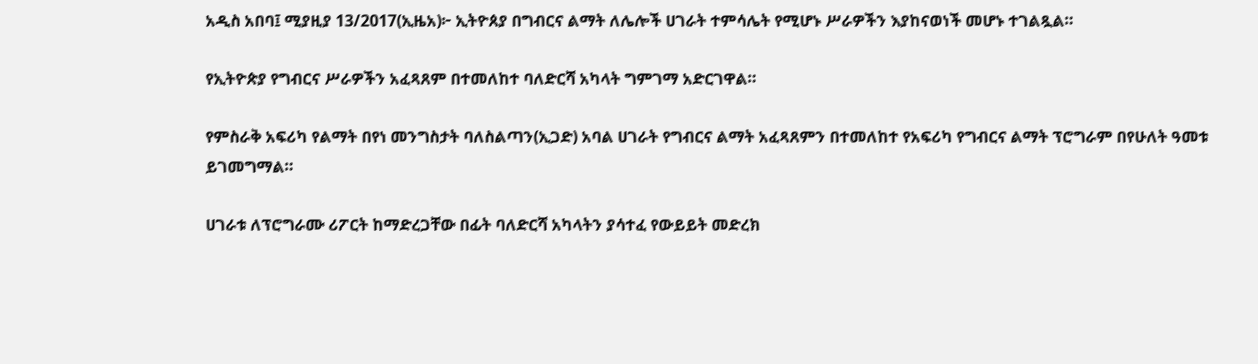አዲስ አበባ፤ ሚያዚያ 13/2017(ኢዜአ)፦ ኢትዮጰያ በግብርና ልማት ለሌሎች ሀገራት ተምሳሌት የሚሆኑ ሥራዎችን እያከናወነች መሆኑ ተገልጿል።

የኢትዮጵያ የግብርና ሥራዎችን አፈጻጸም በተመለከተ ባለድርሻ አካላት ግምገማ አድርገዋል።

የምስራቅ አፍሪካ የልማት በየነ መንግስታት ባለስልጣን(ኢጋድ) አባል ሀገራት የግብርና ልማት አፈጻጸምን በተመለከተ የአፍሪካ የግብርና ልማት ፕሮግራም በየሁለት ዓመቱ ይገመግማል።

ሀገራቱ ለፕሮግራሙ ሪፖርት ከማድረጋቸው በፊት ባለድርሻ አካላትን ያሳተፈ የውይይት መድረክ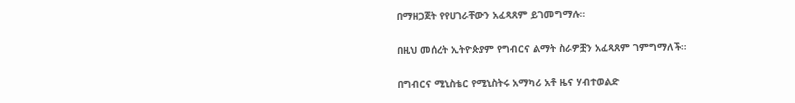በማዘጋጀት የየሀገራቸውን አፈጻጸም ይገመግማሉ።

በዚህ መሰረት ኢትዮጵያም የግብርና ልማት ስራዎቿን አፈጻጸም ገምግማለች።

በግብርና ሚኒስቴር የሚኒስትሩ አማካሪ አቶ ዜና ሃብተወልድ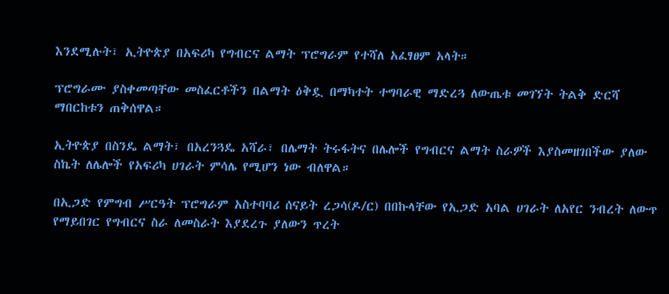እንደሚሉት፣ ኢትዮጵያ በአፍሪካ የግብርና ልማት ፕሮግራም የተሻለ አፈፃፀም አላት።

ፕሮግራሙ ያስቀመጣቸው መስፈርቶችን በልማት ዕቅዷ በማካተት ተግባራዊ ማድረጓ ለውጤቱ መገኘት ትልቅ ድርሻ ማበርከቱን ጠቅሰዋል።

ኢትዮጵያ በስንዴ ልማት፣ በአረንጓዴ አሻራ፣ በሌማት ትሩፋትና በሌሎች የግብርና ልማት ስራዎች እያስመዘገበችው ያለው ስኬት ለሌሎች የአፍሪካ ሀገራት ምሳሌ የሚሆን ነው ብለዋል።

በኢጋድ የምግብ ሥርዓት ፕሮግራም አስተባባሪ ሰናይት ረጋሳ(ዶ/ር) በበኩላቸው የኢጋድ አባል ሀገራት ለአየር ንብረት ለውጥ የማይበገር የግብርና ስራ ለመስራት እያደረጉ ያለውን ጥረት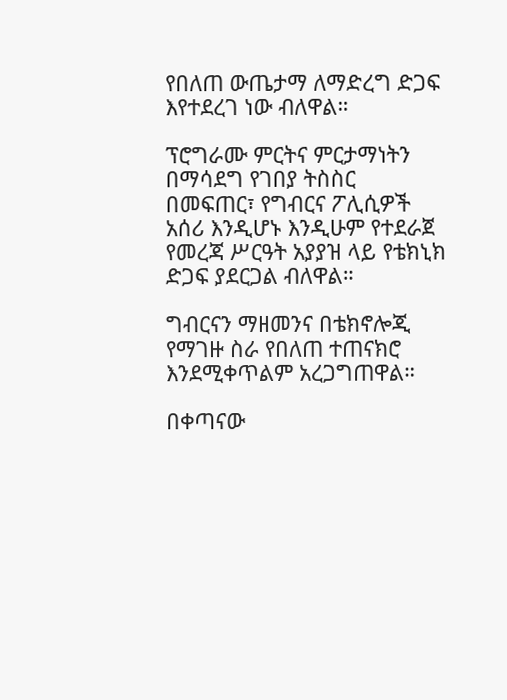የበለጠ ውጤታማ ለማድረግ ድጋፍ እየተደረገ ነው ብለዋል።

ፕሮግራሙ ምርትና ምርታማነትን በማሳደግ የገበያ ትስስር በመፍጠር፣ የግብርና ፖሊሲዎች አሰሪ እንዲሆኑ እንዲሁም የተደራጀ የመረጃ ሥርዓት አያያዝ ላይ የቴክኒክ ድጋፍ ያደርጋል ብለዋል።

ግብርናን ማዘመንና በቴክኖሎጂ የማገዙ ስራ የበለጠ ተጠናክሮ እንደሚቀጥልም አረጋግጠዋል።

በቀጣናው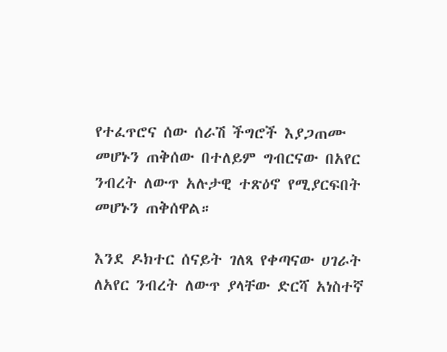የተፈጥሮና ሰው ሰራሽ ችግሮች እያጋጠሙ መሆኑን ጠቅሰው በተለይም ግብርናው በአየር ንብረት ለውጥ አሉታዊ ተጽዕኖ የሚያርፍበት መሆኑን ጠቅሰዋል።

እንደ ዶክተር ሰናይት ገለጻ የቀጣናው ሀገራት ለአየር ንብረት ለውጥ ያላቸው ድርሻ አነስተኛ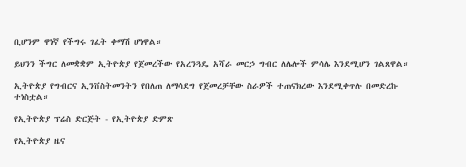ቢሆንም ዋነኛ የችግሩ ገፈት ቀማሽ ሆነዋል።

ይህንን ችግር ለመቋቋም ኢትዮጵያ የጀመረችው የአረንጓዴ አሻራ መርኃ ግብር ለሌሎች ምሳሌ እንደሚሆን ገልጸዋል።

ኢትዮጵያ የግብርና ኢንቨስትመንትን የበለጠ ለማሳደግ የጀመረቻቸው ስራዎች ተጠናክረው እንደሚቀጥሉ በመድረኩ ተነስቷል።

የኢትዮጵያ ፕሬስ ድርጅት - የኢትዮጵያ ድምጽ

የኢትዮጵያ ዜና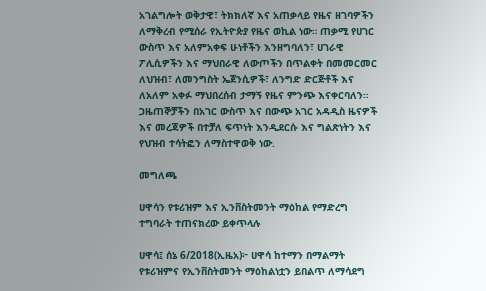አገልግሎት ወቅታዊ፣ ትክክለኛ እና አጠቃላይ የዜና ዘገባዎችን ለማቅረብ የሚሰራ የኢትዮጵያ የዜና ወኪል ነው። ጠቃሚ የሀገር ውስጥ እና አለምአቀፍ ሁነቶችን እንዘግባለን፣ ሀገራዊ ፖሊሲዎችን እና ማህበራዊ ለውጦችን በጥልቀት በመመርመር ለህዝብ፣ ለመንግስት ኤጀንሲዎች፣ ለንግድ ድርጅቶች እና ለአለም አቀፉ ማህበረሰብ ታማኝ የዜና ምንጭ እናቀርባለን። ጋዜጠኞቻችን በአገር ውስጥ እና በውጭ አገር አዳዲስ ዜናዎች እና መረጃዎች በተቻለ ፍጥነት እንዲደርሱ እና ግልጽነትን እና የህዝብ ተሳትፎን ለማስተዋወቅ ነው.

መግለጫ

ሀዋሳን የቱሪዝም እና ኢንቨስትመንት ማዕከል የማድረግ ተግባራት ተጠናክረው ይቀጥላሉ

ሀዋሳ፤ ሰኔ 6/2018(ኢዜአ)፦ ሀዋሳ ከተማን በማልማት የቱሪዝምና የኢንቨስትመንት ማዕከልነቷን ይበልጥ ለማሳደግ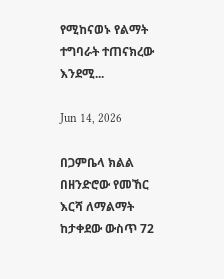የሚከናወኑ የልማት ተግባራት ተጠናክረው እንደሚ...

Jun 14, 2026

በጋምቤላ ክልል በዘንድሮው የመኸር እርሻ ለማልማት ከታቀደው ውስጥ 72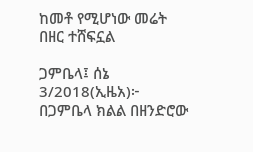ከመቶ የሚሆነው መሬት በዘር ተሸፍኗል

ጋምቤላ፤ ሰኔ 3/2018(ኢዜአ)፦ በጋምቤላ ክልል በዘንድሮው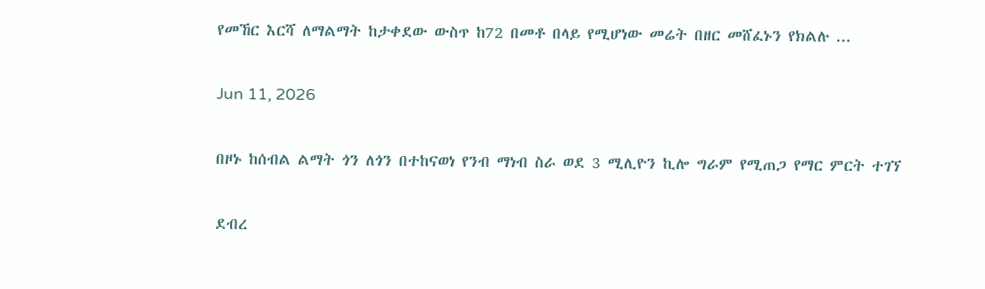የመኸር እርሻ ለማልማት ከታቀደው ውስጥ ከ72 በመቶ በላይ የሚሆነው መሬት በዘር መሸፈኑን የክልሉ ...

Jun 11, 2026

በዞኑ ከሰብል ልማት ጎን ለጎን በተከናወነ የንብ ማነብ ስራ ወደ 3 ሚሊዮን ኪሎ ግራም የሚጠጋ የማር ምርት ተገኘ

ደብረ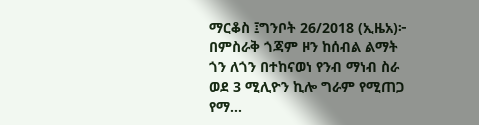ማርቆስ ፤ግንቦት 26/2018 (ኢዜአ)፦ በምስራቅ ጎጃም ዞን ከሰብል ልማት ጎን ለጎን በተከናወነ የንብ ማነብ ስራ ወደ 3 ሚሊዮን ኪሎ ግራም የሚጠጋ የማ...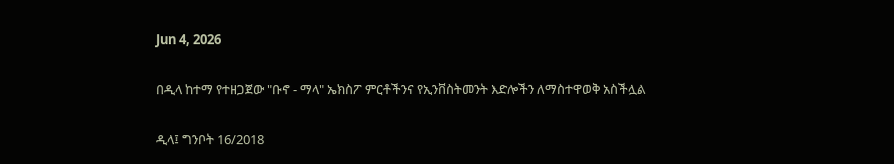Jun 4, 2026

በዲላ ከተማ የተዘጋጀው "ቡኖ - ማላ" ኤክስፖ ምርቶችንና የኢንቨስትመንት እድሎችን ለማስተዋወቅ አስችሏል

ዲላ፤ ግንቦት 16/2018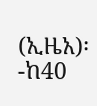(ኢዜአ)፡-ከ40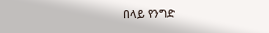በላይ የንግድ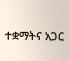ተቋማትና አጋር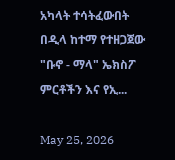አካላት ተሳትፈውበት በዲላ ከተማ የተዘጋጀው "ቡኖ - ማላ" ኤክስፖ ምርቶችን እና የኢ...

May 25, 2026